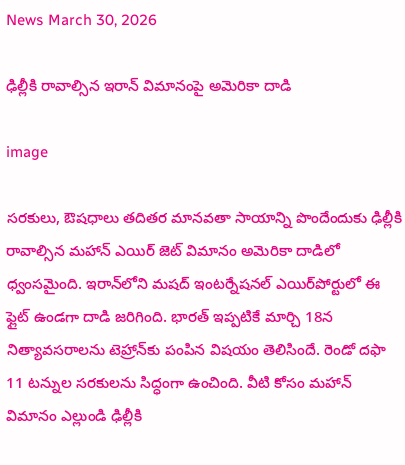News March 30, 2026

ఢిల్లీకి రావాల్సిన ఇరాన్ విమానంపై అమెరికా దాడి

image

సరకులు, ఔషధాలు తదితర మానవతా సాయాన్ని పొందేందుకు ఢిల్లీకి రావాల్సిన మహాన్ ఎయిర్ జెట్ విమానం అమెరికా దాడిలో ధ్వంసమైంది. ఇరాన్‌లోని మషద్ ఇంటర్నేషనల్ ఎయిర్‌పోర్టులో ఈ ఫ్లైట్ ఉండగా దాడి జరిగింది. భారత్ ఇప్పటికే మార్చి 18న నిత్యావసరాలను టెహ్రాన్‌కు పంపిన విషయం తెలిసిందే. రెండో దఫా 11 టన్నుల సరకులను సిద్ధంగా ఉంచింది. వీటి కోసం మహాన్ విమానం ఎల్లుండి ఢిల్లీకి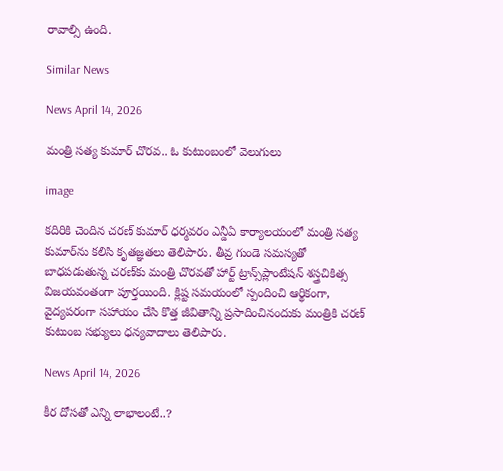రావాల్సి ఉంది.

Similar News

News April 14, 2026

మంత్రి సత్య కుమార్ చొరవ.. ఓ కుటుంబంలో వెలుగులు

image

కదిరికి చెందిన చరణ్ కుమార్ ధర్మవరం ఎన్డీఏ కార్యాలయంలో మంత్రి సత్య కుమార్‌ను కలిసి కృతజ్ఞతలు తెలిపారు. తీవ్ర గుండె సమస్యతో బాధపడుతున్న చరణ్‌కు మంత్రి చొరవతో హార్ట్ ట్రాన్స్‌ప్లాంటేషన్ శస్త్రచికిత్స విజయవంతంగా పూర్తయింది. క్లిష్ట సమయంలో స్పందించి ఆర్థికంగా, వైద్యపరంగా సహాయం చేసి కొత్త జీవితాన్ని ప్రసాదించినందుకు మంత్రికి చరణ్ కుటుంబ సభ్యులు ధన్యవాదాలు తెలిపారు.

News April 14, 2026

కీర దోసతో ఎన్ని లాభాలంటే..?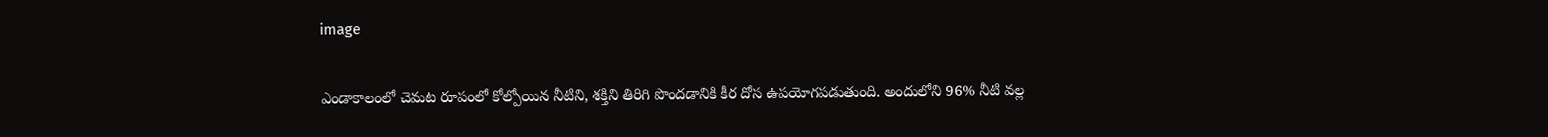image

ఎండాకాలంలో చెమట రూపంలో కోల్పోయిన నీటిని, శక్తిని తిరిగి పొందడానికి కీర దోస ఉపయోగపడుతుంది. అందులోని 96% నీటి వల్ల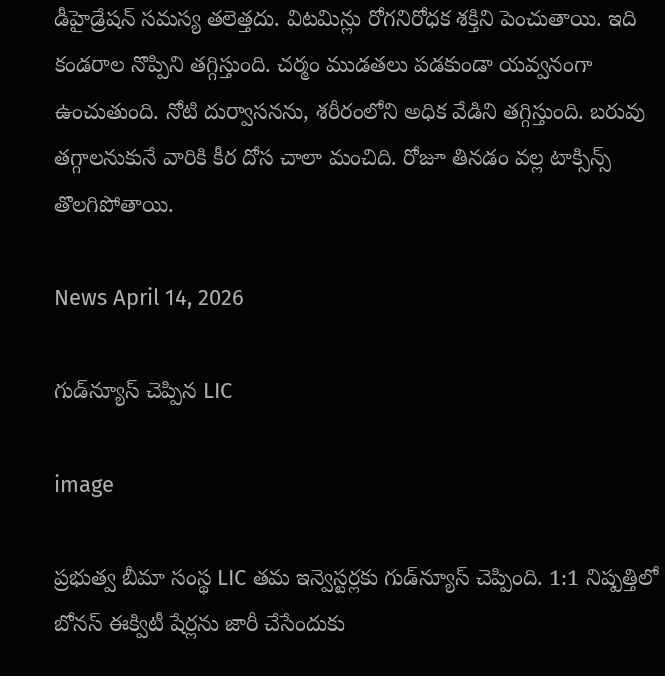డీహైడ్రేషన్‌ సమస్య తలెత్తదు. విటమిన్లు రోగనిరోధక శక్తిని పెంచుతాయి. ఇది కండరాల నొప్పిని తగ్గిస్తుంది. చర్మం ముడతలు పడకుండా యవ్వనంగా ఉంచుతుంది. నోటి దుర్వాసనను, శరీరంలోని అధిక వేడిని తగ్గిస్తుంది. బరువు తగ్గాలనుకునే వారికి కీర దోస చాలా మంచిది. రోజూ తినడం వల్ల టాక్సిన్స్‌ తొలగిపోతాయి.

News April 14, 2026

గుడ్‌న్యూస్ చెప్పిన LIC

image

ప్రభుత్వ బీమా సంస్థ LIC తమ ఇన్వెస్టర్లకు గుడ్‌న్యూస్ చెప్పింది. 1:1 నిష్పత్తిలో బోనస్ ఈక్విటీ షేర్లను జారీ చేసేందుకు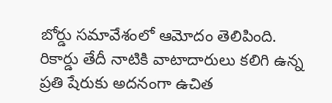బోర్డు సమావేశంలో ఆమోదం తెలిపింది. రికార్డు తేదీ నాటికి వాటాదారులు కలిగి ఉన్న ప్రతి షేరుకు అదనంగా ఉచిత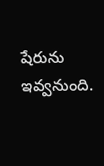షేరును ఇవ్వనుంది.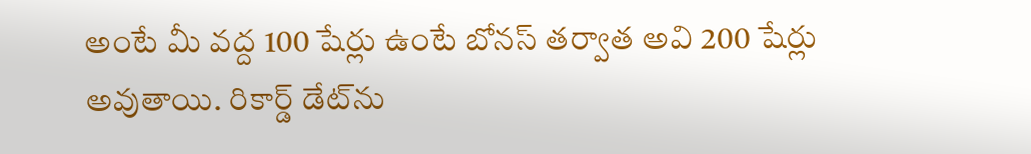అంటే మీ వద్ద 100 షేర్లు ఉంటే బోనస్ తర్వాత అవి 200 షేర్లు అవుతాయి. రికార్డ్ డేట్‌ను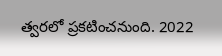త్వరలో ప్రకటించనుంది. 2022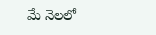మే నెలలో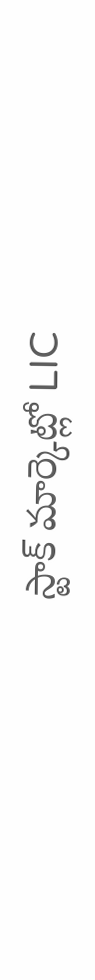స్టాక్ మార్కెట్లో LIC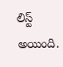లిస్ట్ అయింది.